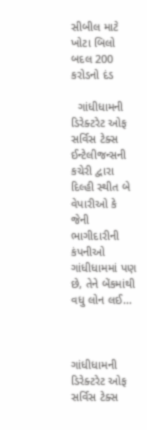સીબીલ માટે ખોટા બિલો બદલ 200 કરોડનો દંડ

  ગાંધીધામની ડિરેક્ટરેટ ઓફ સર્વિસ ટેક્સ ઈન્ટેલીજન્સની કચેરી દ્વારા દિલ્હી સ્થીત બે વેપારીઓ કે જેની ભાગીદારીની કંપનીઓ ગાંધીધામમાં પણ છે, તેને બેંકમાંથી વધુ લોન લઈ…



ગાંધીધામની ડિરેક્ટરેટ ઓફ સર્વિસ ટેક્સ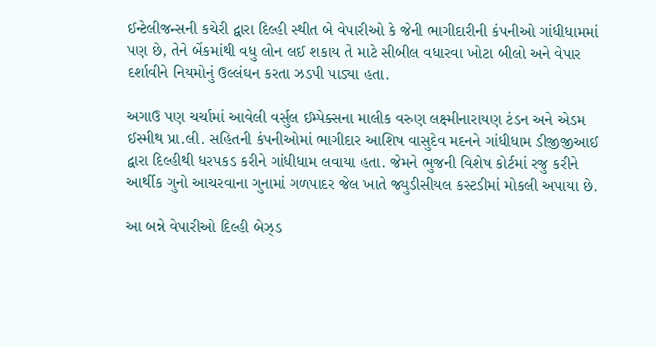ઈન્ટેલીજન્સની કચેરી દ્વારા દિલ્હી સ્થીત બે વેપારીઓ કે જેની ભાગીદારીની કંપનીઓ ગાંધીધામમાં પણ છે, તેને બેંકમાંથી વધુ લોન લઈ શકાય તે માટે સીબીલ વધારવા ખોટા બીલો અને વેપાર દર્શાવીને નિયમોનું ઉલ્લંઘન કરતા ઝડપી પાડ્યા હતા.

અગાઉ પણ ચર્ચામાં આવેલી વર્સુલ ઈમ્પેક્સના માલીક વરુણ લક્ષ્મીનારાયણ ટંડન અને એડમ ઈસ્મીથ પ્રા.લી. સહિતની કંપનીઓમાં ભાગીદાર આશિષ વાસુદેવ મદનને ગાંધીધામ ડીજીજીઆઈ દ્વારા દિલ્હીથી ધરપકડ કરીને ગાંધીધામ લવાયા હતા. જેમને ભુજની વિશેષ કોર્ટમાં રજુ કરીને આર્થીક ગુનો આચરવાના ગુનામાં ગળપાદર જેલ ખાતે જ્યુડીસીયલ કસ્ટડીમાં મોકલી અપાયા છે.

આ બન્ને વેપારીઓ દિલ્હી બેઝ્ડ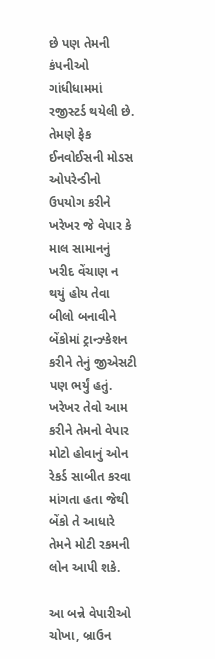છે પણ તેમની કંપનીઓ ગાંધીધામમાં રજીસ્ટર્ડ થયેલી છે. તેમણે ફેક ઈનવોઈસની મોડસ ઓપરેન્ડીનો ઉપયોગ કરીને ખરેખર જે વેપાર કે માલ સામાનનું ખરીદ વેંચાણ ન થયું હોય તેવા બીલો બનાવીને બેંકોમાં ટ્રાન્ઝ્કેશન કરીને તેનું જીએસટી પણ ભર્યું હતું. ખરેખર તેવો આમ કરીને તેમનો વેપાર મોટો હોવાનું ઓન રેકર્ડ સાબીત કરવા માંગતા હતા જેથી બેંકો તે આધારે તેમને મોટી રકમની લોન આપી શકે.

આ બન્ને વેપારીઓ ચોખા, બ્રાઉન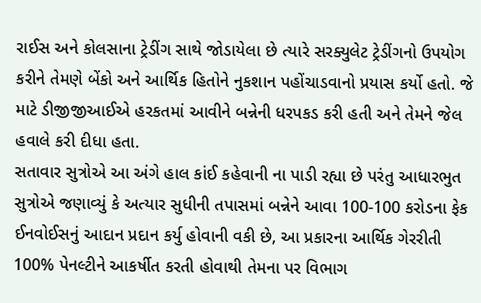રાઈસ અને કોલસાના ટ્રેડીંગ સાથે જોડાયેલા છે ત્યારે સરક્યુલેટ ટ્રેડીંગનો ઉપયોગ કરીને તેમણે બેંકો અને આર્થિક હિતોને નુકશાન પહોંચાડવાનો પ્રયાસ કર્યો હતો. જે માટે ડીજીજીઆઈએ હરકતમાં આવીને બન્નેની ધરપકડ કરી હતી અને તેમને જેલ હવાલે કરી દીધા હતા.
સતાવાર સુત્રોએ આ અંગે હાલ કાંઈ કહેવાની ના પાડી રહ્યા છે પરંતુ આધારભુત સુત્રોએ જણાવ્યું કે અત્યાર સુધીની તપાસમાં બન્નેને આવા 100-100 કરોડના ફેક ઈનવોઈસનું આદાન પ્રદાન કર્યુ હોવાની વકી છે, આ પ્રકારના આર્થિક ગેરરીતી 100% પેનલ્ટીને આકર્ષીત કરતી હોવાથી તેમના પર વિભાગ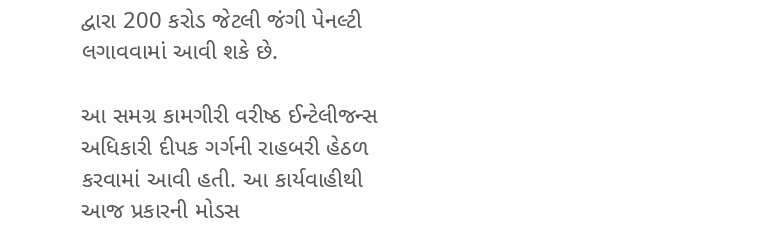દ્વારા 200 કરોડ જેટલી જંગી પેનલ્ટી લગાવવામાં આવી શકે છે.

આ સમગ્ર કામગીરી વરીષ્ઠ ઈન્ટેલીજન્સ અધિકારી દીપક ગર્ગની રાહબરી હેઠળ કરવામાં આવી હતી. આ કાર્યવાહીથી આજ પ્રકારની મોડસ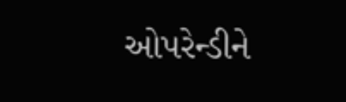ઓપરેન્ડીને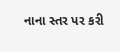નાના સ્તર પર કરી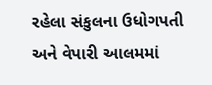રહેલા સંકુલના ઉધોગપતી અને વેપારી આલમમાં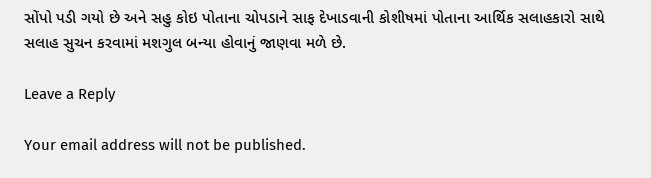સોંપો પડી ગયો છે અને સહુ કોઇ પોતાના ચોપડાને સાફ દેખાડવાની કોશીષમાં પોતાના આર્થિક સલાહકારો સાથે સલાહ સુચન કરવામાં મશગુલ બન્યા હોવાનું જાણવા મળે છે.

Leave a Reply

Your email address will not be published.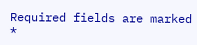Required fields are marked *